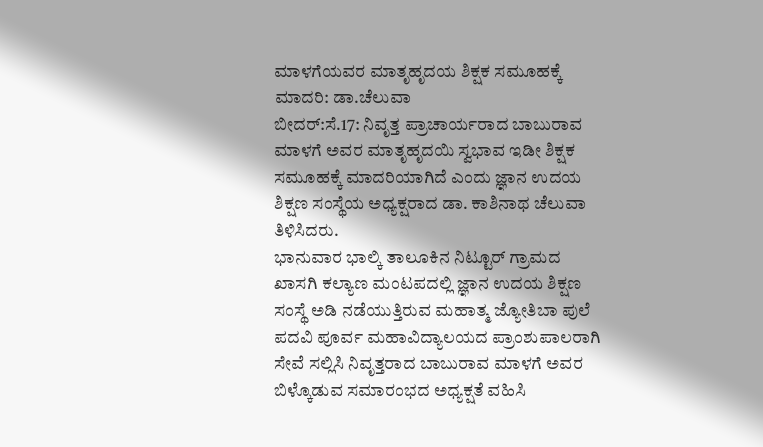ಮಾಳಗೆಯವರ ಮಾತೃಹೃದಯ ಶಿಕ್ಷಕ ಸಮೂಹಕ್ಕೆ ಮಾದರಿ: ಡಾ.ಚೆಲುವಾ
ಬೀದರ್:ಸೆ.17: ನಿವೃತ್ತ ಪ್ರಾಚಾರ್ಯರಾದ ಬಾಬುರಾವ ಮಾಳಗೆ ಅವರ ಮಾತೃಹೃದಯಿ ಸ್ವಭಾವ ಇಡೀ ಶಿಕ್ಷಕ ಸಮೂಹಕ್ಕೆ ಮಾದರಿಯಾಗಿದೆ ಎಂದು ಜ್ಞಾನ ಉದಯ ಶಿಕ್ಷಣ ಸಂಸ್ಥೆಯ ಅಧ್ಯಕ್ಷರಾದ ಡಾ. ಕಾಶಿನಾಥ ಚೆಲುವಾ ತಿಳಿಸಿದರು.
ಭಾನುವಾರ ಭಾಲ್ಕಿ ತಾಲೂಕಿನ ನಿಟ್ಟೂರ್ ಗ್ರಾಮದ ಖಾಸಗಿ ಕಲ್ಯಾಣ ಮಂಟಪದಲ್ಲಿ ಜ್ಞಾನ ಉದಯ ಶಿಕ್ಷಣ ಸಂಸ್ಥೆ ಅಡಿ ನಡೆಯುತ್ತಿರುವ ಮಹಾತ್ಮ ಜ್ಯೋತಿಬಾ ಪುಲೆ ಪದವಿ ಪೂರ್ವ ಮಹಾವಿದ್ಯಾಲಯದ ಪ್ರಾಂಶುಪಾಲರಾಗಿ ಸೇವೆ ಸಲ್ಲಿಸಿ ನಿವೃತ್ತರಾದ ಬಾಬುರಾವ ಮಾಳಗೆ ಅವರ ಬಿಳ್ಕೊಡುವ ಸಮಾರಂಭದ ಅಧ್ಯಕ್ಷತೆ ವಹಿಸಿ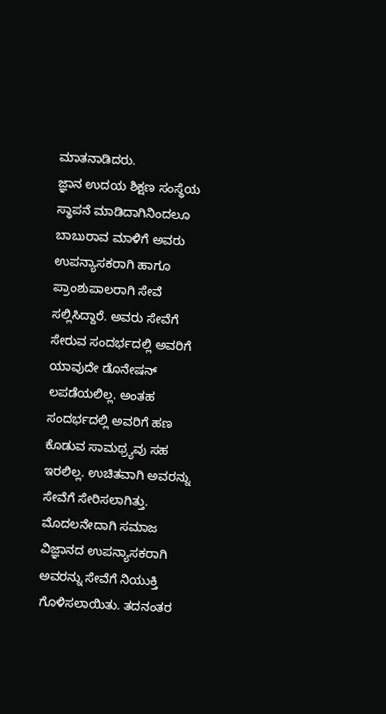ಮಾತನಾಡಿದರು.
ಜ್ಞಾನ ಉದಯ ಶಿಕ್ಷಣ ಸಂಸ್ಥೆಯ ಸ್ಥಾಪನೆ ಮಾಡಿದಾಗಿನಿಂದಲೂ ಬಾಬುರಾವ ಮಾಳಿಗೆ ಅವರು ಉಪನ್ಯಾಸಕರಾಗಿ ಹಾಗೂ ಪ್ರಾಂಶುಪಾಲರಾಗಿ ಸೇವೆ ಸಲ್ಲಿಸಿದ್ದಾರೆ. ಅವರು ಸೇವೆಗೆ ಸೇರುವ ಸಂದರ್ಭದಲ್ಲಿ ಅವರಿಗೆ ಯಾವುದೇ ಡೊನೇಷನ್ ಲಪಡೆಯಲಿಲ್ಲ. ಅಂತಹ ಸಂದರ್ಭದಲ್ಲಿ ಅವರಿಗೆ ಹಣ ಕೊಡುವ ಸಾಮಥ್ರ್ಯವು ಸಹ ಇರಲಿಲ್ಲ. ಉಚಿತವಾಗಿ ಅವರನ್ನು ಸೇವೆಗೆ ಸೇರಿಸಲಾಗಿತ್ತು. ಮೊದಲನೇದಾಗಿ ಸಮಾಜ ವಿಜ್ಞಾನದ ಉಪನ್ಯಾಸಕರಾಗಿ ಅವರನ್ನು ಸೇವೆಗೆ ನಿಯುಕ್ತಿ ಗೊಳಿಸಲಾಯಿತು. ತದನಂತರ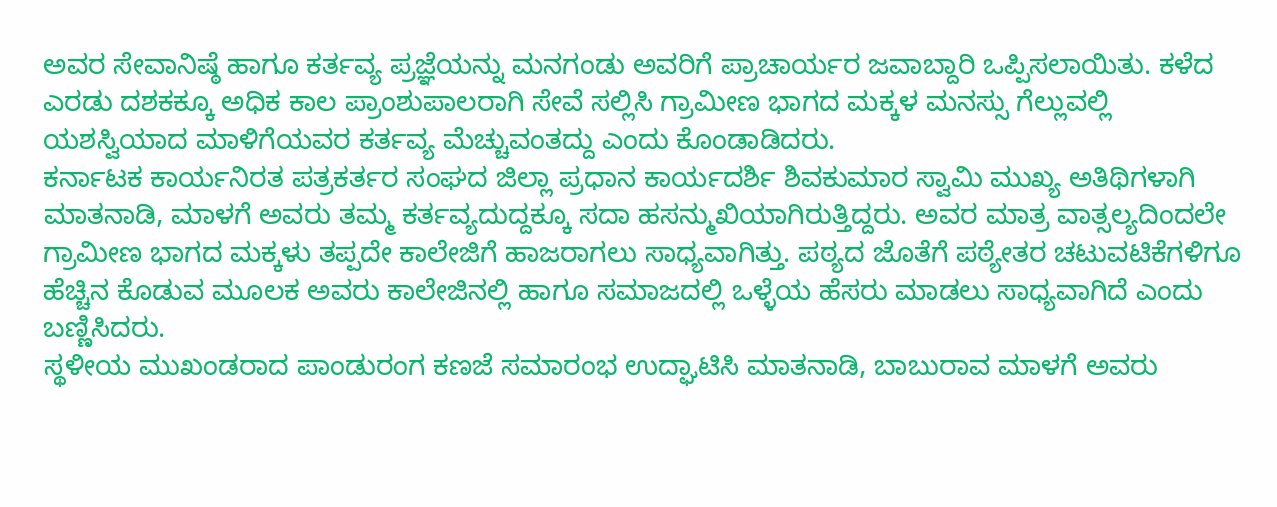ಅವರ ಸೇವಾನಿಷ್ಠೆ ಹಾಗೂ ಕರ್ತವ್ಯ ಪ್ರಜ್ಞೆಯನ್ನು ಮನಗಂಡು ಅವರಿಗೆ ಪ್ರಾಚಾರ್ಯರ ಜವಾಬ್ದಾರಿ ಒಪ್ಪಿಸಲಾಯಿತು. ಕಳೆದ ಎರಡು ದಶಕಕ್ಕೂ ಅಧಿಕ ಕಾಲ ಪ್ರಾಂಶುಪಾಲರಾಗಿ ಸೇವೆ ಸಲ್ಲಿಸಿ ಗ್ರಾಮೀಣ ಭಾಗದ ಮಕ್ಕಳ ಮನಸ್ಸು ಗೆಲ್ಲುವಲ್ಲಿ ಯಶಸ್ವಿಯಾದ ಮಾಳಿಗೆಯವರ ಕರ್ತವ್ಯ ಮೆಚ್ಚುವಂತದ್ದು ಎಂದು ಕೊಂಡಾಡಿದರು.
ಕರ್ನಾಟಕ ಕಾರ್ಯನಿರತ ಪತ್ರಕರ್ತರ ಸಂಘದ ಜಿಲ್ಲಾ ಪ್ರಧಾನ ಕಾರ್ಯದರ್ಶಿ ಶಿವಕುಮಾರ ಸ್ವಾಮಿ ಮುಖ್ಯ ಅತಿಥಿಗಳಾಗಿ ಮಾತನಾಡಿ, ಮಾಳಗೆ ಅವರು ತಮ್ಮ ಕರ್ತವ್ಯದುದ್ದಕ್ಕೂ ಸದಾ ಹಸನ್ಮುಖಿಯಾಗಿರುತ್ತಿದ್ದರು. ಅವರ ಮಾತ್ರ ವಾತ್ಸಲ್ಯದಿಂದಲೇ ಗ್ರಾಮೀಣ ಭಾಗದ ಮಕ್ಕಳು ತಪ್ಪದೇ ಕಾಲೇಜಿಗೆ ಹಾಜರಾಗಲು ಸಾಧ್ಯವಾಗಿತ್ತು. ಪಠ್ಯದ ಜೊತೆಗೆ ಪಠ್ಯೇತರ ಚಟುವಟಿಕೆಗಳಿಗೂ ಹೆಚ್ಚಿನ ಕೊಡುವ ಮೂಲಕ ಅವರು ಕಾಲೇಜಿನಲ್ಲಿ ಹಾಗೂ ಸಮಾಜದಲ್ಲಿ ಒಳ್ಳೆಯ ಹೆಸರು ಮಾಡಲು ಸಾಧ್ಯವಾಗಿದೆ ಎಂದು ಬಣ್ಣಿಸಿದರು.
ಸ್ಥಳೀಯ ಮುಖಂಡರಾದ ಪಾಂಡುರಂಗ ಕಣಜೆ ಸಮಾರಂಭ ಉದ್ಘಾಟಿಸಿ ಮಾತನಾಡಿ, ಬಾಬುರಾವ ಮಾಳಗೆ ಅವರು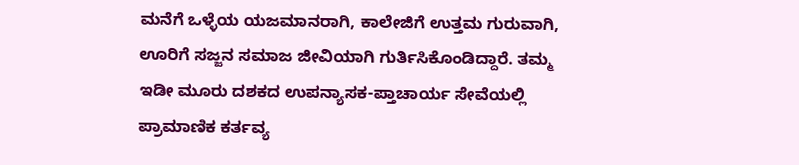ಮನೆಗೆ ಒಳ್ಳೆಯ ಯಜಮಾನರಾಗಿ, ಕಾಲೇಜಿಗೆ ಉತ್ತಮ ಗುರುವಾಗಿ, ಊರಿಗೆ ಸಜ್ಜನ ಸಮಾಜ ಜೀವಿಯಾಗಿ ಗುರ್ತಿಸಿಕೊಂಡಿದ್ದಾರೆ. ತಮ್ಮ ಇಡೀ ಮೂರು ದಶಕದ ಉಪನ್ಯಾಸಕ-ಪ್ತಾಚಾರ್ಯ ಸೇವೆಯಲ್ಲಿ ಪ್ರಾಮಾಣಿಕ ಕರ್ತವ್ಯ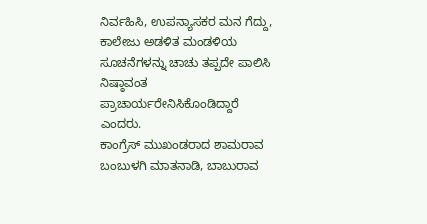ನಿರ್ವಹಿಸಿ, ಉಪನ್ಯಾಸಕರ ಮನ ಗೆದ್ದು, ಕಾಲೇಜು ಅಡಳಿತ ಮಂಡಳಿಯ ಸೂಚನೆಗಳನ್ನು ಚಾಚು ತಪ್ಪದೇ ಪಾಲಿಸಿ ನಿಷ್ಠಾವಂತ ಪ್ರಾಚಾರ್ಯರೇನಿಸಿಕೊಂಡಿದ್ದಾರೆ ಎಂದರು.
ಕಾಂಗ್ರೆಸ್ ಮುಖಂಡರಾದ ಶಾಮರಾವ ಬಂಬುಳಗಿ ಮಾತನಾಡಿ, ಬಾಬುರಾವ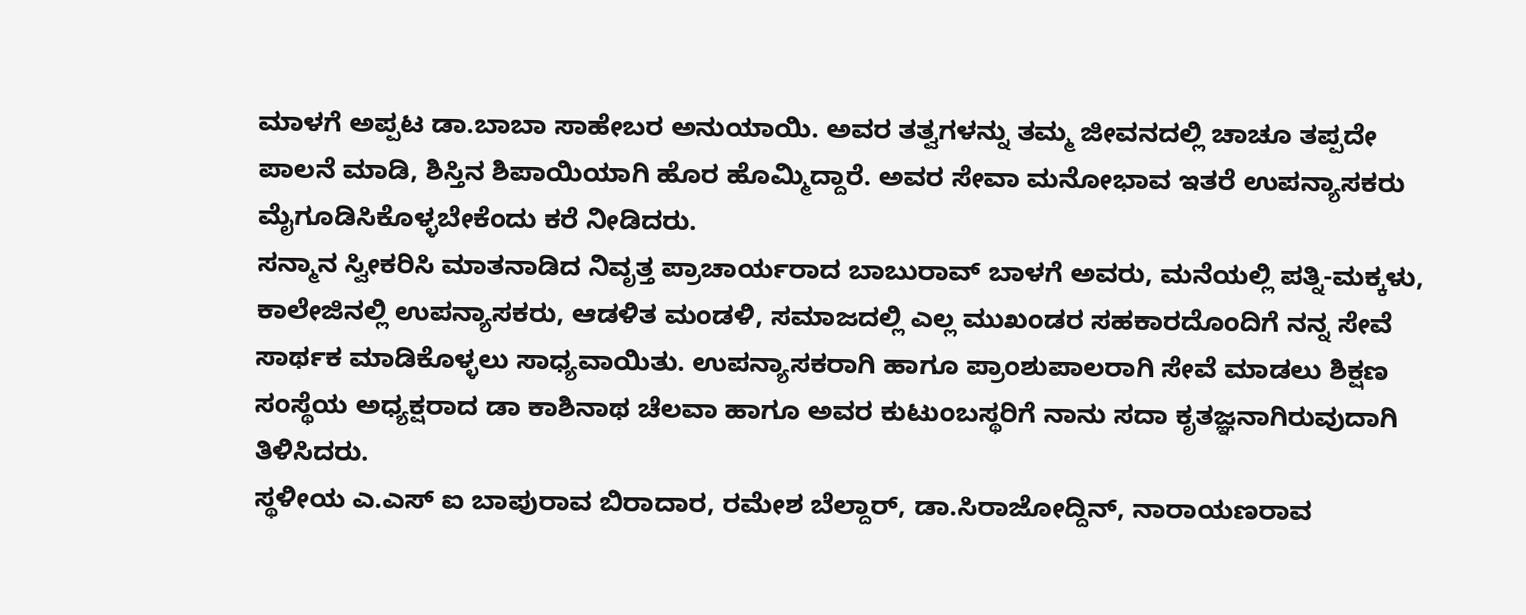ಮಾಳಗೆ ಅಪ್ಪಟ ಡಾ.ಬಾಬಾ ಸಾಹೇಬರ ಅನುಯಾಯಿ. ಅವರ ತತ್ವಗಳನ್ನು ತಮ್ಮ ಜೀವನದಲ್ಲಿ ಚಾಚೂ ತಪ್ಪದೇ ಪಾಲನೆ ಮಾಡಿ, ಶಿಸ್ತಿನ ಶಿಪಾಯಿಯಾಗಿ ಹೊರ ಹೊಮ್ಮಿದ್ದಾರೆ. ಅವರ ಸೇವಾ ಮನೋಭಾವ ಇತರೆ ಉಪನ್ಯಾಸಕರು ಮೈಗೂಡಿಸಿಕೊಳ್ಳಬೇಕೆಂದು ಕರೆ ನೀಡಿದರು.
ಸನ್ಮಾನ ಸ್ವೀಕರಿಸಿ ಮಾತನಾಡಿದ ನಿವೃತ್ತ ಪ್ರಾಚಾರ್ಯರಾದ ಬಾಬುರಾವ್ ಬಾಳಗೆ ಅವರು, ಮನೆಯಲ್ಲಿ ಪತ್ನಿ-ಮಕ್ಕಳು, ಕಾಲೇಜಿನಲ್ಲಿ ಉಪನ್ಯಾಸಕರು, ಆಡಳಿತ ಮಂಡಳಿ, ಸಮಾಜದಲ್ಲಿ ಎಲ್ಲ ಮುಖಂಡರ ಸಹಕಾರದೊಂದಿಗೆ ನನ್ನ ಸೇವೆ ಸಾರ್ಥಕ ಮಾಡಿಕೊಳ್ಳಲು ಸಾಧ್ಯವಾಯಿತು. ಉಪನ್ಯಾಸಕರಾಗಿ ಹಾಗೂ ಪ್ರಾಂಶುಪಾಲರಾಗಿ ಸೇವೆ ಮಾಡಲು ಶಿಕ್ಷಣ ಸಂಸ್ಥೆಯ ಅಧ್ಯಕ್ಷರಾದ ಡಾ ಕಾಶಿನಾಥ ಚೆಲವಾ ಹಾಗೂ ಅವರ ಕುಟುಂಬಸ್ಥರಿಗೆ ನಾನು ಸದಾ ಕೃತಜ್ಞನಾಗಿರುವುದಾಗಿ ತಿಳಿಸಿದರು.
ಸ್ಥಳೀಯ ಎ.ಎಸ್ ಐ ಬಾಪುರಾವ ಬಿರಾದಾರ, ರಮೇಶ ಬೆಲ್ದಾರ್, ಡಾ.ಸಿರಾಜೋದ್ದಿನ್, ನಾರಾಯಣರಾವ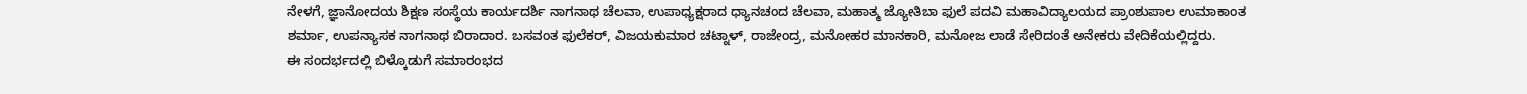ನೇಳಗೆ, ಜ್ಞಾನೋದಯ ಶಿಕ್ಷಣ ಸಂಸ್ಥೆಯ ಕಾರ್ಯದರ್ಶಿ ನಾಗನಾಥ ಚೆಲವಾ, ಉಪಾಧ್ಯಕ್ಷರಾದ ಧ್ಯಾನಚಂದ ಚೆಲವಾ, ಮಹಾತ್ಮ ಜ್ಯೋತಿಬಾ ಫುಲೆ ಪದವಿ ಮಹಾವಿದ್ಯಾಲಯದ ಪ್ರಾಂಶುಪಾಲ ಉಮಾಕಾಂತ ಶರ್ಮಾ, ಉಪನ್ಯಾಸಕ ನಾಗನಾಥ ಬಿರಾದಾರ. ಬಸವಂತ ಫುಲೆಕರ್, ವಿಜಯಕುಮಾರ ಚಟ್ನಾಳ್, ರಾಜೇಂದ್ರ, ಮನೋಹರ ಮಾನಕಾರಿ, ಮನೋಜ ಲಾಡೆ ಸೇರಿದಂತೆ ಅನೇಕರು ವೇದಿಕೆಯಲ್ಲಿದ್ದರು.
ಈ ಸಂದರ್ಭದಲ್ಲಿ ಬಿಳ್ಕೊಡುಗೆ ಸಮಾರಂಭದ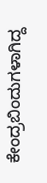ಕೇಂದ್ರಬಿಂದುಗಳಾಗಿದ್ದ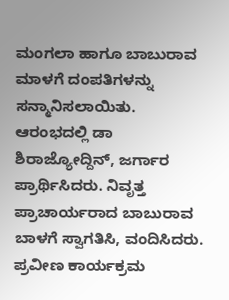ಮಂಗಲಾ ಹಾಗೂ ಬಾಬುರಾವ ಮಾಳಗೆ ದಂಪತಿಗಳನ್ನು ಸನ್ಮಾನಿಸಲಾಯಿತು.
ಆರಂಭದಲ್ಲಿ ಡಾ ಶಿರಾಜ್ಯೋದ್ದಿನ್, ಜರ್ಗಾರ ಪ್ರಾರ್ಥಿಸಿದರು. ನಿವೃತ್ತ ಪ್ರಾಚಾರ್ಯರಾದ ಬಾಬುರಾವ ಬಾಳಗೆ ಸ್ವಾಗತಿಸಿ, ವಂದಿಸಿದರು. ಪ್ರವೀಣ ಕಾರ್ಯಕ್ರಮ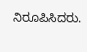ನಿರೂಪಿಸಿದರು.